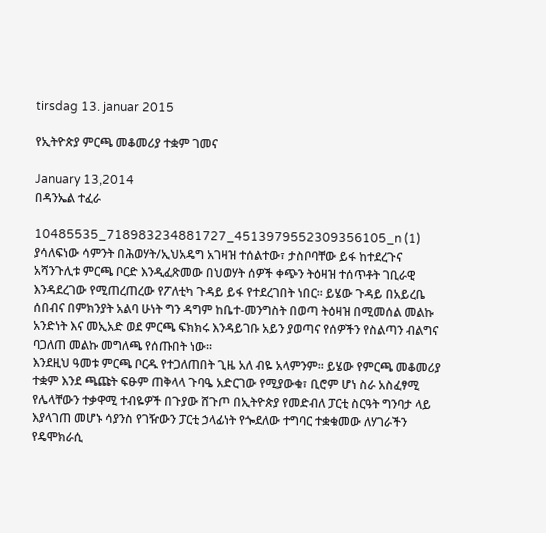tirsdag 13. januar 2015

የኢትዮጵያ ምርጫ መቆመሪያ ተቋም ገመና

January 13,2014
በዳንኤል ተፈራ

10485535_718983234881727_4513979552309356105_n (1)
ያሳለፍነው ሳምንት በሕወሃት/ኢህአዴግ አገዛዝ ተሰልተው፣ ታስቦባቸው ይፋ ከተደረጉና አሻንጉሊቱ ምርጫ ቦርድ እንዲፈጽመው በህወሃት ሰዎች ቀጭን ትዕዛዝ ተሰጥቶት ገቢራዊ እንዳደረገው የሚጠረጠረው የፖለቲካ ጉዳይ ይፋ የተደረገበት ነበር፡፡ ይሄው ጉዳይ በአይረቤ ሰበብና በምክንያት አልባ ሁነት ግን ዳግም ከቤተ-መንግስት በወጣ ትዕዛዝ በሚመሰል መልኩ አንድነት እና መኢአድ ወደ ምርጫ ፍክክሩ እንዳይገቡ አይን ያወጣና የሰዎችን የስልጣን ብልግና ባጋለጠ መልኩ መግለጫ የሰጡበት ነው፡፡
እንደዚህ ዓመቱ ምርጫ ቦርዱ የተጋለጠበት ጊዜ አለ ብዬ አላምንም፡፡ ይሄው የምርጫ መቆመሪያ ተቋም እንደ ጫጩት ፍፁም ጠቅላላ ጉባዔ አድርገው የሚያውቁ፣ ቢሮም ሆነ ስራ አስፈፃሚ የሌላቸውን ተቃዋሚ ተብዬዎች በጉያው ሸጉጦ በኢትዮጵያ የመድብለ ፓርቲ ስርዓት ግንባታ ላይ እያላገጠ መሆኑ ሳያንስ የገዥውን ፓርቲ ኃላፊነት የጐደለው ተግባር ተቋቁመው ለሃገራችን የዴሞክራሲ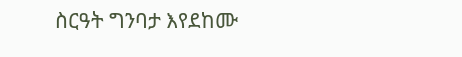ስርዓት ግንባታ እየደከሙ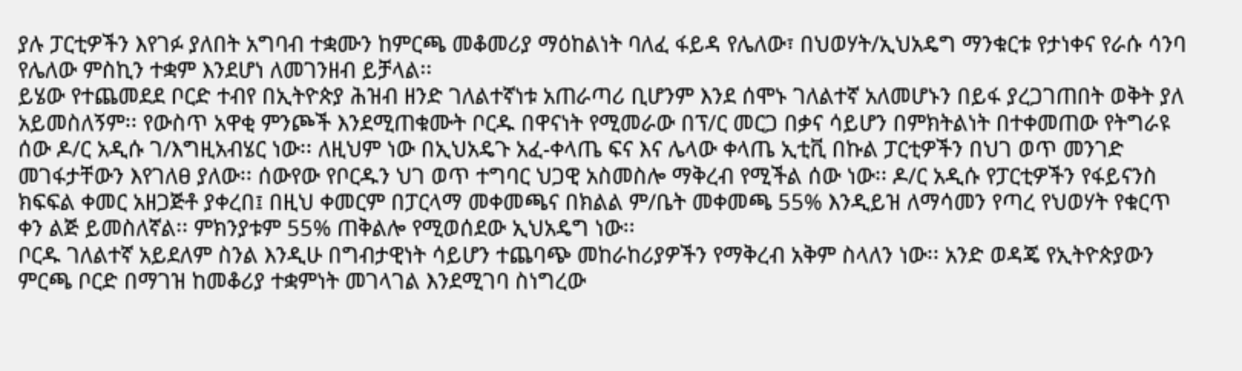ያሉ ፓርቲዎችን እየገፉ ያለበት አግባብ ተቋሙን ከምርጫ መቆመሪያ ማዕከልነት ባለፈ ፋይዳ የሌለው፣ በህወሃት/ኢህአዴግ ማንቁርቱ የታነቀና የራሱ ሳንባ የሌለው ምስኪን ተቋም እንደሆነ ለመገንዘብ ይቻላል፡፡
ይሄው የተጨመደደ ቦርድ ተብየ በኢትዮጵያ ሕዝብ ዘንድ ገለልተኛነቱ አጠራጣሪ ቢሆንም እንደ ሰሞኑ ገለልተኛ አለመሆኑን በይፋ ያረጋገጠበት ወቅት ያለ አይመስለኝም፡፡ የውስጥ አዋቂ ምንጮች እንደሚጠቁሙት ቦርዱ በዋናነት የሚመራው በፕ/ር መርጋ በቃና ሳይሆን በምክትልነት በተቀመጠው የትግራዩ ሰው ዶ/ር አዲሱ ገ/እግዚአብሄር ነው፡፡ ለዚህም ነው በኢህአዴጉ አፈ-ቀላጤ ፍና እና ሌላው ቀላጤ ኢቲቪ በኩል ፓርቲዎችን በህገ ወጥ መንገድ መገፋታቸውን እየገለፀ ያለው፡፡ ሰውየው የቦርዱን ህገ ወጥ ተግባር ህጋዊ አስመስሎ ማቅረብ የሚችል ሰው ነው፡፡ ዶ/ር አዲሱ የፓርቲዎችን የፋይናንስ ክፍፍል ቀመር አዘጋጅቶ ያቀረበ፤ በዚህ ቀመርም በፓርላማ መቀመጫና በክልል ም/ቤት መቀመጫ 55% እንዲይዝ ለማሳመን የጣረ የህወሃት የቁርጥ ቀን ልጅ ይመስለኛል፡፡ ምክንያቱም 55% ጠቅልሎ የሚወሰደው ኢህአዴግ ነው፡፡
ቦርዱ ገለልተኛ አይደለም ስንል እንዲሁ በግብታዊነት ሳይሆን ተጨባጭ መከራከሪያዎችን የማቅረብ አቅም ስላለን ነው፡፡ አንድ ወዳጄ የኢትዮጵያውን ምርጫ ቦርድ በማገዝ ከመቆሪያ ተቋምነት መገላገል እንደሚገባ ስነግረው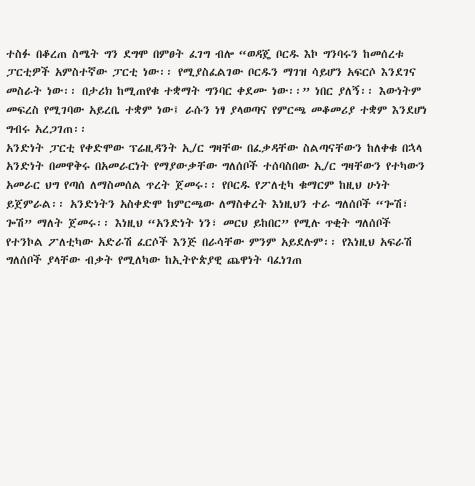ተስፉ በቆረጠ ስሜት ግን ደግሞ በምፀት ፈገግ ብሎ “ወዳጄ ቦርዱ እኮ ግንባሩን ከመሰረቱ ፓርቲዎች አምስተኛው ፓርቲ ነው፡፡ የሚያስፈልገው ቦርዱን ማገዝ ሳይሆን አፍርሶ እንደገና መስራት ነው፡፡ በታሪክ ከሚጠየቁ ተቋማት ግንባር ቀደሙ ነው፡፡” ነበር ያለኝ፡፡ እውነትም መፍረስ የሚገባው አይረቤ ተቋም ነው፤ ራሱን ነፃ ያላወጣና የምርጫ መቆመሪያ ተቋም እንደሆነ ግብሩ አረጋገጠ፡፡
አንድነት ፓርቲ የቀድሞው ፕሬዚዳንት ኢ/ር ግዛቸው በፈቃዳቸው ስልጣናቸውን ከለቀቁ በኋላ አንድነት በመዋቅሩ በአመራርነት የማያውቃቸው ግለሰቦች ተሰባስበው ኢ/ር ግዛቸውን የተካውን አመራር ህግ የጣሰ ለማስመሰል ጥረት ጀመሩ፡፡ የቦርዱ የፖለቲካ ቁማርም ከዚህ ሁነት ይጀምራል፡፡ አንድነትን አስቀድሞ ከምርጫው ለማስቀረት እነዚህን ተራ ግለሰቦች “ጐሽ፣ ጐሽ” ማለት ጀመሩ፡፡ እነዚህ “አንድነት ነን፣ መርህ ይከበር” የሚሉ ጥቂት ግለሰቦች የተንኮል ፖለቲካው አድራሽ ፈርሶች እንጅ በራሳቸው ምንም አይደሉም፡፡ የእነዚህ አፍራሽ ግለሰቦች ያላቸው ብቃት የሚለካው ከኢትዮጵያዊ ጨዋነት ባፈነገጠ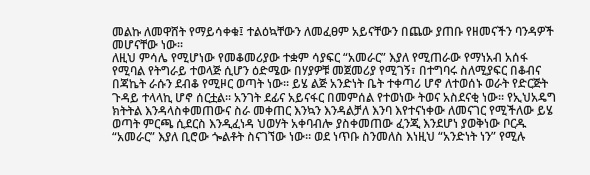መልኩ ለመዋሸት የማይሳቀቁ፤ ተልዕኳቸውን ለመፈፀም አይናቸውን በጨው ያጠቡ የዘመናችን ባንዳዎች መሆናቸው ነው፡፡
ለዚህ ምሳሌ የሚሆነው የመቆመሪያው ተቋም ሳያፍር “አመራር” እያለ የሚጠራው የማነአብ አሰፋ የሚባል የትግራይ ተወላጅ ሲሆን ዕድሜው በሃያዎቹ መጀመሪያ የሚገኝ፣ በተግባሩ ስለሚያፍር በቆብና በጃኬት ራሱን ደብቆ የሚዞር ወጣት ነው፡፡ ይሄ ልጅ አንድነት ቤት ተቀጣሪ ሆኖ ለተወሰኑ ወራት የድርጅት ጉዳይ ተላላኪ ሆኖ ሰርቷል፡፡ አንገት ደፊና አይናፋር በመምሰል የተወነው ትወና አስደናቂ ነው፡፡ የኢህአዴግ ክትትል እንዳላስቀመጠውና ስራ መቀጠር እንኳን እንዳልቻለ እንባ እየተናነቀው ለመናገር የሚችለው ይሄ ወጣት ምርጫ ሲደርስ እንዲፈነዳ ህወሃት አቀባብሎ ያስቀመጠው ፈንጂ እንደሆነ ያወቅነው ቦርዱ “አመራር” እያለ ቢሮው ጐልቶት ስናገኘው ነው፡፡ ወደ ነጥቡ ስንመለስ እነዚህ “አንድነት ነን” የሚሉ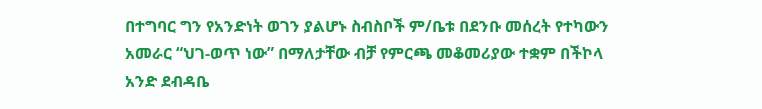በተግባር ግን የአንድነት ወገን ያልሆኑ ስብስቦች ም/ቤቱ በደንቡ መሰረት የተካውን አመራር “ህገ-ወጥ ነው” በማለታቸው ብቻ የምርጫ መቆመሪያው ተቋም በችኮላ አንድ ደብዳቤ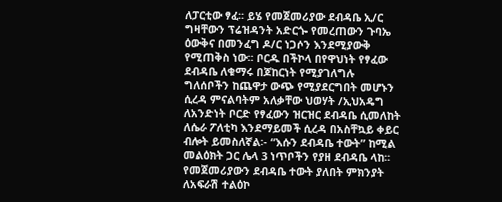ለፓርቲው ፃፈ፡፡ ይሄ የመጀመሪያው ደብዳቤ ኢ/ር ግዛቸውን ፕሬዝዳንት አድርጐ የመረጠውን ጉባኤ ዕውቅና በመንፈግ ዶ/ር ነጋሶን እንደሚያውቅ የሚጠቅስ ነው፡፡ ቦርዱ በችኮላ በየዋህነት የፃፈው ደብዳቤ ለቁማሩ በጆከርነት የሚያገለግሉ ግለሰቦችን ከጨዋታ ውጭ የሚያደርግበት መሆኑን ሲረዳ ምናልባትም አለቃቸው ህወሃት /ኢህአዴግ ለአንድነት ቦርድ የፃፈውን ዝርዝር ደብዳቤ ሲመለከት ለሴራ ፖለቲካ እንደማይመች ሲረዳ በአስቸኳይ ቀይር ብሎት ይመስለኛል፡- “እሱን ደብዳቤ ተውት” ከሚል መልዕክት ጋር ሌላ 3 ነጥቦችን የያዘ ደብዳቤ ላከ፡፡
የመጀመሪያውን ደብዳቤ ተውት ያለበት ምክንያት ለአፍራሽ ተልዕኮ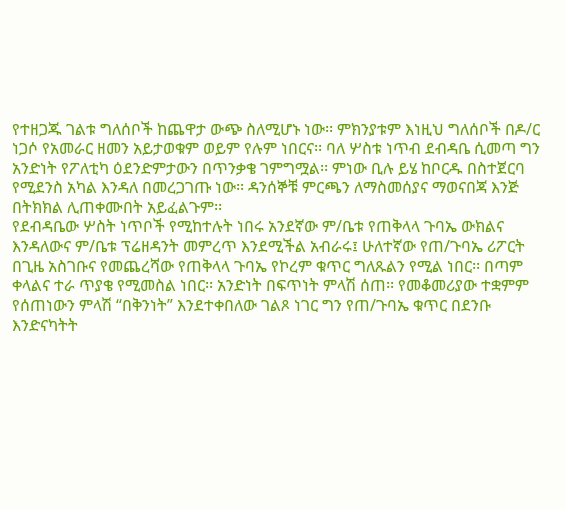የተዘጋጁ ገልቱ ግለሰቦች ከጨዋታ ውጭ ስለሚሆኑ ነው፡፡ ምክንያቱም እነዚህ ግለሰቦች በዶ/ር ነጋሶ የአመራር ዘመን አይታወቁም ወይም የሉም ነበርና፡፡ ባለ ሦስቱ ነጥብ ደብዳቤ ሲመጣ ግን አንድነት የፖለቲካ ዕደንድምታውን በጥንቃቄ ገምግሟል፡፡ ምነው ቢሉ ይሄ ከቦርዱ በስተጀርባ የሚደንስ አካል እንዳለ በመረጋገጡ ነው፡፡ ዳንሰኞቹ ምርጫን ለማስመሰያና ማወናበጃ እንጅ በትክክል ሊጠቀሙበት አይፈልጉም፡፡
የደብዳቤው ሦስት ነጥቦች የሚከተሉት ነበሩ አንደኛው ም/ቤቱ የጠቅላላ ጉባኤ ውክልና እንዳለውና ም/ቤቱ ፕሬዘዳንት መምረጥ እንደሚችል አብራሩ፤ ሁለተኛው የጠ/ጉባኤ ሪፖርት በጊዜ አስገቡና የመጨረሻው የጠቅላላ ጉባኤ የኮረም ቁጥር ግለጹልን የሚል ነበር፡፡ በጣም ቀላልና ተራ ጥያቄ የሚመስል ነበር፡፡ አንድነት በፍጥነት ምላሽ ሰጠ፡፡ የመቆመሪያው ተቋምም የሰጠነውን ምላሽ “በቅንነት” እንደተቀበለው ገልጾ ነገር ግን የጠ/ጉባኤ ቁጥር በደንቡ እንድናካትት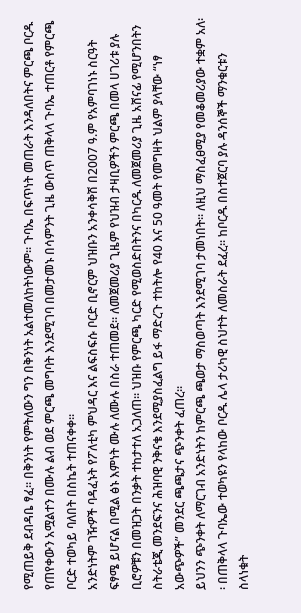የሚጠይቅ ደብዳቤ ፃፈ፡፡ በቅንነት የምትለውን ግን በቅንነት አልተመለከትነውም፡፡ ጉባኤ በፍጥነት መጠራት እንዳለበትና ምርጫ ቦርዱ የጠየቀውን አሟልተን በሙሉ ልብ ወደ ምርጫ መግባት እንደሚገባ በመታመኑ በሳምንት ጊዜ ውስጥ ጠቅላላ ጉባኤ ተጠርቶ የምርጫ ቦርድ ተወካይ ባለበት በስኬት ተጠናቀቀ፡፡
አንድነትም ገዥዎች ባዳፈኑት የፖለቲካ ምህዳር እና ልፍስፍሱ ቦርድ ቢኖርም ህዝቡን አንቀሳቅሽ በ2007 ዓ.ም የአምባገነኑ ስርዓት ፍፃሜ ይሆናል በሚል ፅኑ እምነት ሙሉ ለሙሉ በስራ ተጠመደ፡፡ ለመጀመሪያ ጊዜም የህዝብ ታዛቢዎችን ምርጫ በመላ ሀገሪቱ ያሉ ቢሮዎቹን በመዝጋት በንቃት ተከታተለ አጋለጠ፡፡ ህዝቡ የምርጫ ካርድ የሚወስድበትንና በካርዱ ለመጀመሪያ ጊዜ አሸናፊ የሚሆንበትን ስትራቴጂ መንደፍንና ሕዝባዊ ንቅናቄ እንደሚያስፈልግ ይፋ ማድረጉ ተከትሎ የ40 እና 50 ዓመት የመግዛት ህልም ያላቸው “ነፃ አውጭዎች” መንደር ጫጫታና ጭንቀት ፈጠረ፡፡
ይህንን ጭንቀት ለማርገብ አንድነትን ከምርጫ ጫወታ ማስወጣት እንደሚገባ ታመነበት፡፡ ለዚህ ማስፈፀሚያ የመቆመሪያው ተቋም አለ፡፡ በጠቅላላ ጉባኤው ተወካዩን የላከው ቦርዱ ሌላ ታሪካዊ ስህተት ለመስራት ደፈረ፡፡ ከቦርዱ በስተጀርባ ያሉ ዳንሰኞች ማንቁርቱን ስላነቁት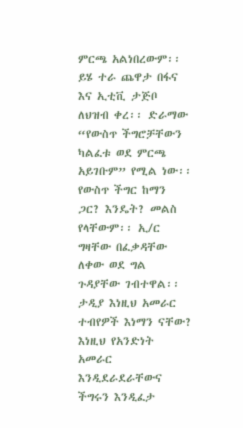ምርጫ አልነበረውም፡፡ ይሄ ተራ ጨዋታ በፋና እና ኢቲቪ ታጅቦ ለህዝብ ቀረ፡፡ ድራማው “የውስጥ ችግሮቻቸውን ካልፈቱ ወደ ምርጫ አይገቡም” የሚል ነው፡፡ የውስጥ ችግር ከማን ጋር? እንዴት? መልስ የላቸውም፡፡ ኢ/ር ግዛቸው በፈቃዳቸው ለቀው ወደ ግል ጉዳያቸው ገብተዋል፡፡ ታዲያ እነዚህ አመራር ተብየዎች እነማን ናቸው? እነዚህ የአንድነት አመራር እንዲደራደራቸውና ችግሩን እንዲፈታ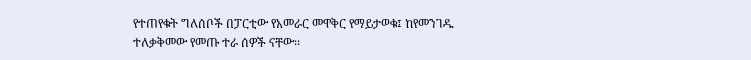የተጠየቁት ግለሰቦች በፓርቲው የአመራር መዋቅር የማይታወቁ፤ ከየመንገዱ ተለቃቅመው የመጡ ተራ ሰዎች ናቸው፡፡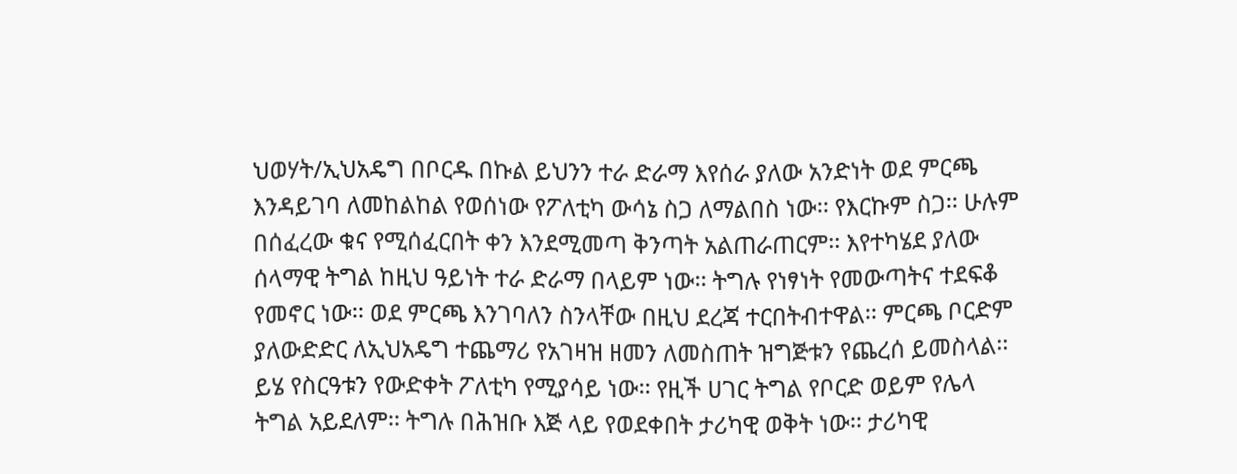ህወሃት/ኢህአዴግ በቦርዱ በኩል ይህንን ተራ ድራማ እየሰራ ያለው አንድነት ወደ ምርጫ እንዳይገባ ለመከልከል የወሰነው የፖለቲካ ውሳኔ ስጋ ለማልበስ ነው፡፡ የእርኩም ስጋ፡፡ ሁሉም በሰፈረው ቁና የሚሰፈርበት ቀን እንደሚመጣ ቅንጣት አልጠራጠርም፡፡ እየተካሄደ ያለው ሰላማዊ ትግል ከዚህ ዓይነት ተራ ድራማ በላይም ነው፡፡ ትግሉ የነፃነት የመውጣትና ተደፍቆ የመኖር ነው፡፡ ወደ ምርጫ እንገባለን ስንላቸው በዚህ ደረጃ ተርበትብተዋል፡፡ ምርጫ ቦርድም ያለውድድር ለኢህአዴግ ተጨማሪ የአገዛዝ ዘመን ለመስጠት ዝግጅቱን የጨረሰ ይመስላል፡፡ ይሄ የስርዓቱን የውድቀት ፖለቲካ የሚያሳይ ነው፡፡ የዚች ሀገር ትግል የቦርድ ወይም የሌላ ትግል አይደለም፡፡ ትግሉ በሕዝቡ እጅ ላይ የወደቀበት ታሪካዊ ወቅት ነው፡፡ ታሪካዊ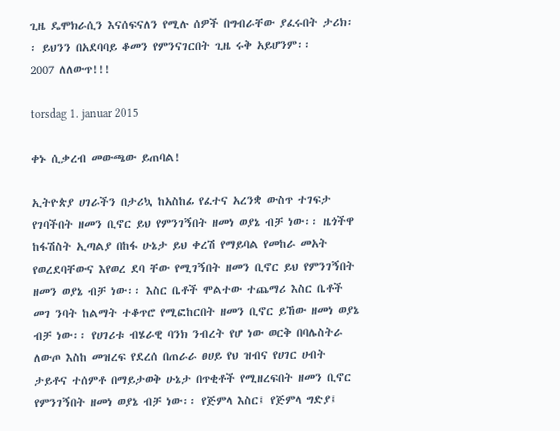ጊዜ ዴሞክራሲን እናሰፍናለን የሚሉ ሰዎች በግብራቸው ያፈሩበት ታሪክ፡፡ ይህንን በአደባባይ ቆመን የምንናገርበት ጊዜ ሩቅ አይሆንም፡፡
2007 ለለውጥ!!!

torsdag 1. januar 2015

ቀኑ ሲቃረብ መውጫው ይጠባል!

ኢትዮጵያ ሀገራችን በታሪኳ ከአስከፊ የፈተና አረንቋ ውስጥ ተገፍታ የገባችበት ዘመን ቢኖር ይህ የምንገኝበት ዘመነ ወያኔ ብቻ ነው፡፡ ዜጎችዋ ከፋሽስት ኢጣልያ በከፋ ሁኔታ ይህ ቀረሽ የማይባል የመከራ መአት የወረደባቸውና እየወረ ደባ ቸው የሚገኝበት ዘመን ቢኖር ይህ የምንገኝበት ዘመን ወያኔ ብቻ ነው፡፡ እስር ቤቶች ሞልተው ተጨማሪ እስር ቤቶች መገ ንባት ከልማት ተቆጥሮ የሚፎከርበት ዘመን ቢኖር ይኸው ዘመነ ወያኔ ብቻ ነው፡፡ የሀገሪቱ ብሄራዊ ባንክ ንብረት የሆ ነው ወርቅ በባሌስትራ ለውጦ እስከ መዝረፍ የደረሰ በጠራራ ፀሀይ የህ ዝብና የሀገር ሀብት ታይቶና ተሰምቶ በማይታወቅ ሁኔታ በጥቂቶች የሚዘረፍበት ዘመን ቢኖር የምንገኝበት ዘመነ ወያኔ ብቻ ነው፡፡ የጅምላ እስር፤ የጅምላ ግድያ፤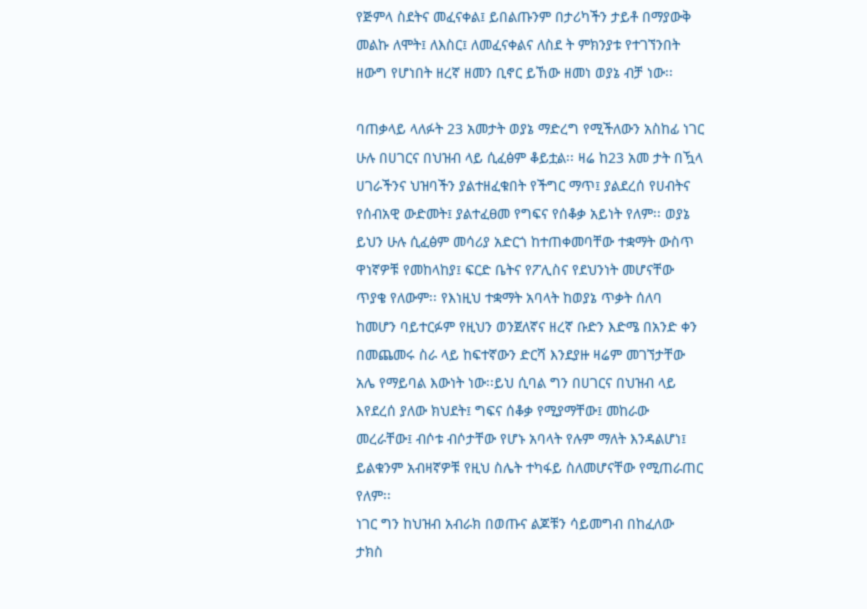የጅምላ ስደትና መፈናቀል፤ ይበልጡንም በታሪካችን ታይቶ በማያውቅ መልኩ ለሞት፤ ለእስር፤ ለመፈናቀልና ለስደ ት ምክንያቱ የተገኘንበት ዘውግ የሆነበት ዘረኛ ዘመን ቢኖር ይኸው ዘመነ ወያኔ ብቻ ነው፡፡

ባጠቃላይ ላለፉት 23 አመታት ወያኔ ማድረግ የሚችለውን አስከፊ ነገር ሁሉ በሀገርና በህዝብ ላይ ሲፈፅም ቆይቷል፡፡ ዛሬ ከ23 አመ ታት በዃላ ሀገራችንና ህዝባችን ያልተዘፈቁበት የችግር ማጥ፤ ያልደረሰ የሀብትና የሰብአዊ ውድመት፤ ያልተፈፀመ የግፍና የሰቆቃ አይነት የለም፡፡ ወያኔ ይህን ሁሉ ሲፈፅም መሳሪያ አድርጎ ከተጠቀመባቸው ተቋማት ውስጥ ዋነኛዎቹ የመከላከያ፤ ፍርድ ቤትና የፖሊስና የደህንነት መሆናቸው ጥያቄ የለውም፡፡ የእነዚህ ተቋማት አባላት ከወያኔ ጥቃት ሰለባ ከመሆን ባይተርፉም የዚህን ወንጀለኛና ዘረኛ ቡድን እድሜ በአንድ ቀን በመጨመሩ ስራ ላይ ከፍተኛውን ድርሻ እንደያዙ ዛሬም መገኘታቸው አሌ የማይባል እውነት ነው፡፡ይህ ሲባል ግን በሀገርና በህዝብ ላይ እየደረሰ ያለው ክህደት፤ ግፍና ሰቆቃ የሚያማቸው፤ መከራው መረራቸው፤ ብሶቱ ብሶታቸው የሆኑ አባላት የሉም ማለት እንዳልሆነ፤ ይልቁንም አብዛኛዎቹ የዚህ ስሌት ተካፋይ ስለመሆናቸው የሚጠራጠር የለም፡፡
ነገር ግን ከህዝብ አብራክ በወጡና ልጆቹን ሳይመግብ በከፈለው ታክስ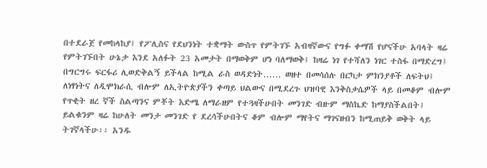በተደራጀ የመከላከያ፤ የፖሊስና የደህንነት ተቋማት ውስጥ የምትገኙ አብዛኛውና የግፉ ቀማሽ የሆናችሁ አባላት ዛሬ የምትገኙበት ሁኔታ እንደ አለፉት 23 አመታት በማወቅም ሆነ ባለማወቅ፤ ከዛሬ ነገ የተሻለን ነገር ተስፋ በማድረግ፤ በግርግሩ ፍርፋሪ ሊወድቅልኝ ይችላል ከሚል ራስ ወዳድነት…… ወዘተ በመሳሰሉ በርካታ ምክንያቶች ለፍትህ፤ ለነፃነትና ለዲሞክራሲ ብሎም ለኢትዮጵያችን ቀጣይ ህልውና በሚደረጉ ህዝባዊ እንቅስቃሴዎች ላይ በመቆም ብሎም የጥቂት ዘረ ኛች ስልጣንና ምቾት እድሜ ለማራዘም የተጓዛችሁበት መንገድ ብዙም ማስኬድ ከማያስችልበት፤ ይልቁንም ዛሬ ከሁለት መንታ መንገድ የ ደረሳችሁበትና ቆም ብሎም ማየትና ማገናዘብን ከሚጠይቅ ወቅት ላይ ትገኛላችሁ፡፡ አንዱ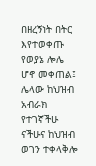በዘረኝነት በትር እየተወቀጡ የወያኔ ሎሌ ሆኖ መቀጠል፤ ሌላው ከህዝብ አብራክ የተገኛችሁ ናችሁና ከህዝብ ወገን ተቀላቅሎ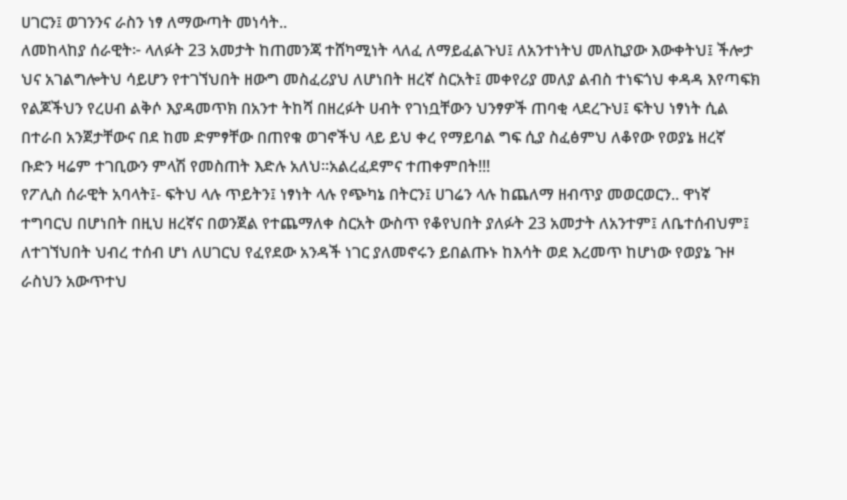ሀገርን፤ ወገንንና ራስን ነፃ ለማውጣት መነሳት..
ለመከላከያ ሰራዊት፦ ላለፉት 23 አመታት ከጠመንጃ ተሸካሚነት ላለፈ ለማይፈልጉህ፤ ለአንተነትህ መለኪያው እውቀትህ፤ ችሎታ ህና አገልግሎትህ ሳይሆን የተገኘህበት ዘውግ መስፈሪያህ ለሆነበት ዘረኛ ስርአት፤ መቀየሪያ መለያ ልብስ ተነፍጎህ ቀዳዳ እየጣፍክ የልጆችህን የረሀብ ልቅሶ እያዳመጥክ በአንተ ትከሻ በዘረፉት ሀብት የገነቧቸውን ህንፃዎች ጠባቂ ላደረጉህ፤ ፍትህ ነፃነት ሲል በተራበ አንጀታቸውና በደ ከመ ድምፃቸው በጠየቁ ወገኖችህ ላይ ይህ ቀረ የማይባል ግፍ ሲያ ስፈፅምህ ለቆየው የወያኔ ዘረኛ ቡድን ዛሬም ተገቢውን ምላሽ የመስጠት እድሉ አለህ፡፡አልረፈደምና ተጠቀምበት!!!
የፖሊስ ሰራዊት አባላት፤- ፍትህ ላሉ ጥይትን፤ ነፃነት ላሉ የጭካኔ በትርን፤ ሀገሬን ላሉ ከጨለማ ዘብጥያ መወርወርን.. ዋነኛ ተግባርህ በሆነበት በዚህ ዘረኛና በወንጀል የተጨማለቀ ስርአት ውስጥ የቆየህበት ያለፉት 23 አመታት ለአንተም፤ ለቤተሰብህም፤ ለተገኘህበት ህብረ ተሰብ ሆነ ለሀገርህ የፈየደው አንዳች ነገር ያለመኖሩን ይበልጡኑ ከእሳት ወደ እረመጥ ከሆነው የወያኔ ጉዞ ራስህን አውጥተህ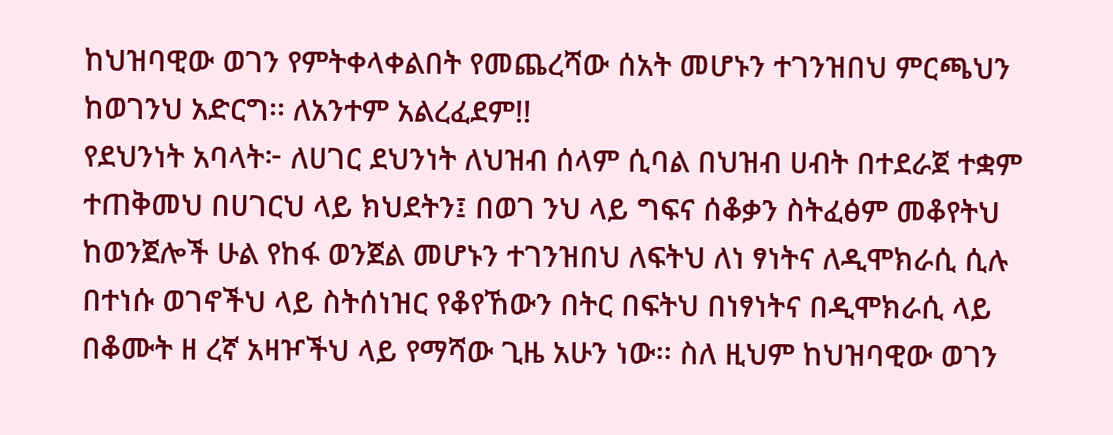ከህዝባዊው ወገን የምትቀላቀልበት የመጨረሻው ሰአት መሆኑን ተገንዝበህ ምርጫህን ከወገንህ አድርግ፡፡ ለአንተም አልረፈደም!!
የደህንነት አባላት፦ ለሀገር ደህንነት ለህዝብ ሰላም ሲባል በህዝብ ሀብት በተደራጀ ተቋም ተጠቅመህ በሀገርህ ላይ ክህደትን፤ በወገ ንህ ላይ ግፍና ሰቆቃን ስትፈፅም መቆየትህ ከወንጀሎች ሁል የከፋ ወንጀል መሆኑን ተገንዝበህ ለፍትህ ለነ ፃነትና ለዲሞክራሲ ሲሉ በተነሱ ወገኖችህ ላይ ስትሰነዝር የቆየኸውን በትር በፍትህ በነፃነትና በዲሞክራሲ ላይ በቆሙት ዘ ረኛ አዛዦችህ ላይ የማሻው ጊዜ አሁን ነው፡፡ ስለ ዚህም ከህዝባዊው ወገን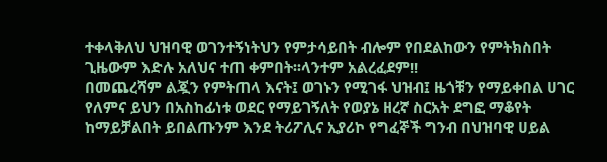ተቀላቅለህ ህዝባዊ ወገንተኝነትህን የምታሳይበት ብሎም የበደልከውን የምትክስበት ጊዜውም እድሉ አለህና ተጠ ቀምበት፡፡ላንተም አልረፈደም!!
በመጨረሻም ልጇን የምትጠላ እናት፤ ወገኑን የሚገፋ ህዝብ፤ ዜጎቹን የማይቀበል ሀገር የለምና ይህን በአስከፊነቱ ወደር የማይገኝለት የወያኔ ዘረኛ ስርአት ደግፎ ማቆየት ከማይቻልበት ይበልጡንም እንደ ትሪፖሊና ኢያሪኮ የግፈኞች ግንብ በህዝባዊ ሀይል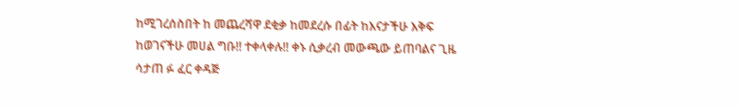ከሚገረሰስበት ከ መጨረሻዋ ደቂቃ ከመደረሱ በፊት ከእናታችሁ እቅፍ ከወገናችሁ መሀል ግቡ!! ተቀላቀሉ!! ቀኑ ሲቃረብ መውጫው ይጠባልና ጊዜ ሳታጠ ፉ ፈር ቀዳጅ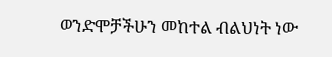ወንድሞቻችሁን መከተል ብልህነት ነው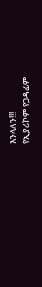እንላለን!!!
የኢያሪኮም የጋዳፊም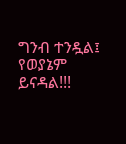ግንብ ተንዷል፤ የወያኔም ይናዳል!!!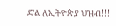ድል ለኢትዮጵያ ህዝብ!!!